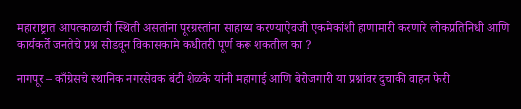महाराष्ट्रात आपत्काळाची स्थिती असतांना पूरग्रस्तांना साहाय्य करण्याऐवजी एकमेकांशी हाणामारी करणारे लोकप्रतिनिधी आणि कार्यकर्ते जनतेचे प्रश्न सोडवून विकासकामे कधीतरी पूर्ण करू शकतील का ?

नागपूर – काँग्रेसचे स्थानिक नगरसेवक बंटी शेळके यांनी महागाई आणि बेरोजगारी या प्रश्नांवर दुचाकी वाहन फेरी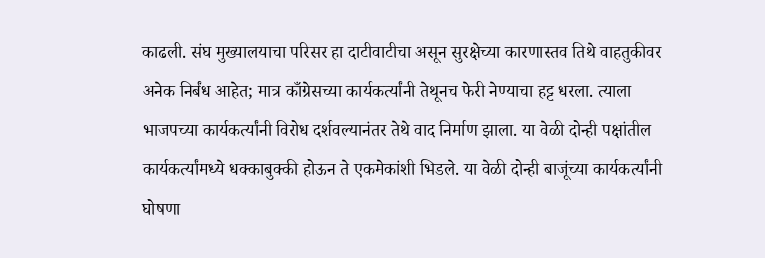काढली. संघ मुख्यालयाचा परिसर हा दाटीवाटीचा असून सुरक्षेच्या कारणास्तव तिथे वाहतुकीवर अनेक निर्बंध आहेत; मात्र काँग्रेसच्या कार्यकर्त्यांनी तेथूनच फेरी नेण्याचा हट्ट धरला. त्याला भाजपच्या कार्यकर्त्यांनी विरोध दर्शवल्यानंतर तेथे वाद निर्माण झाला. या वेळी दोन्ही पक्षांतील कार्यकर्त्यांमध्ये धक्काबुक्की होऊन ते एकमेकांशी भिडले. या वेळी दोन्ही बाजूंच्या कार्यकर्त्यांनी घोषणा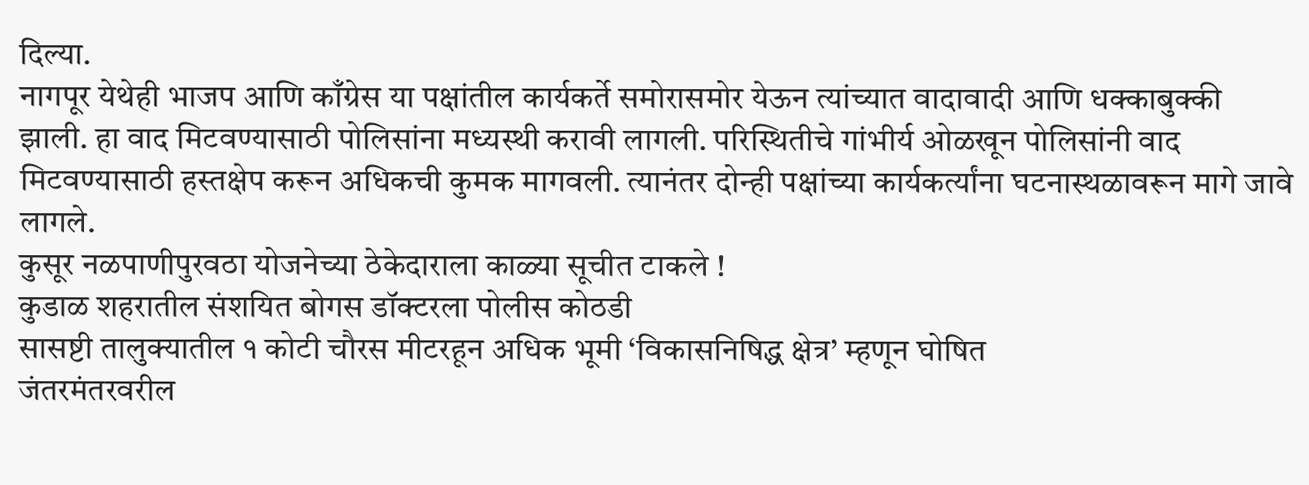दिल्या.
नागपूर येथेही भाजप आणि काँग्रेस या पक्षांतील कार्यकर्ते समोरासमोर येऊन त्यांच्यात वादावादी आणि धक्काबुक्की झाली. हा वाद मिटवण्यासाठी पोलिसांना मध्यस्थी करावी लागली. परिस्थितीचे गांभीर्य ओळखून पोलिसांनी वाद मिटवण्यासाठी हस्तक्षेप करून अधिकची कुमक मागवली. त्यानंतर दोन्ही पक्षांच्या कार्यकर्त्यांना घटनास्थळावरून मागे जावे लागले.
कुसूर नळपाणीपुरवठा योजनेच्या ठेकेदाराला काळ्या सूचीत टाकले !
कुडाळ शहरातील संशयित बोगस डॉक्टरला पोलीस कोठडी
सासष्टी तालुक्यातील १ कोटी चौरस मीटरहून अधिक भूमी ‘विकासनिषिद्ध क्षेत्र’ म्हणून घोषित
जंतरमंतरवरील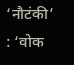‘नौटंकी’ : ‘वोक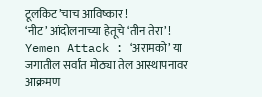टूलकिट’चाच आविष्कार !
‘नीट’ आंदोलनाच्या हेतूचे ‘तीन तेरा’ !
Yemen Attack : ‘अरामको’ या जगातील सर्वांत मोठ्या तेल आस्थापनावर आक्रमण